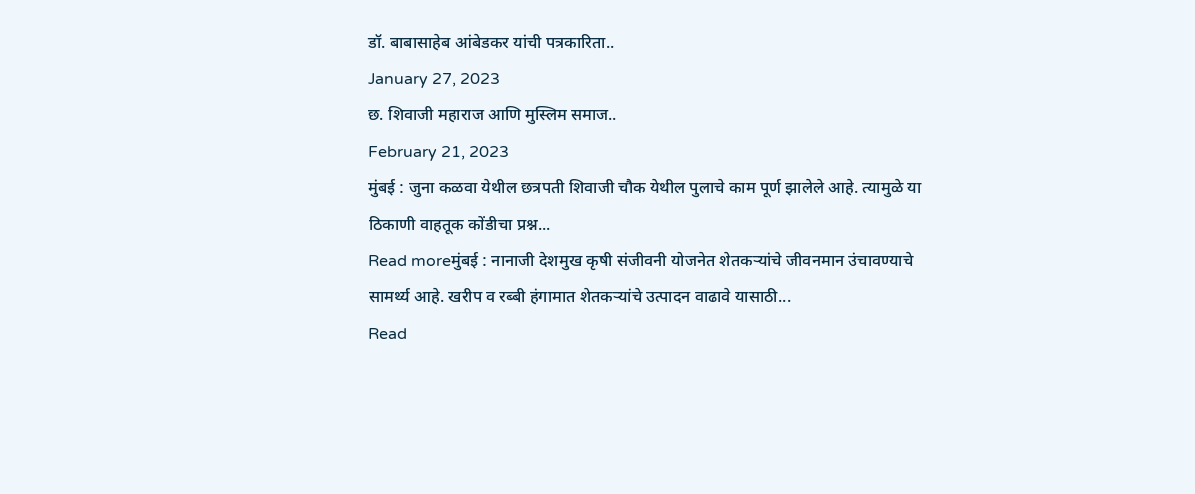डॉ. बाबासाहेब आंबेडकर यांची पत्रकारिता..
January 27, 2023
छ. शिवाजी महाराज आणि मुस्लिम समाज..
February 21, 2023
मुंबई : जुना कळवा येथील छत्रपती शिवाजी चौक येथील पुलाचे काम पूर्ण झालेले आहे. त्यामुळे या ठिकाणी वाहतूक कोंडीचा प्रश्न...
Read moreमुंबई : नानाजी देशमुख कृषी संजीवनी योजनेत शेतकऱ्यांचे जीवनमान उंचावण्याचे सामर्थ्य आहे. खरीप व रब्बी हंगामात शेतकऱ्यांचे उत्पादन वाढावे यासाठी...
Read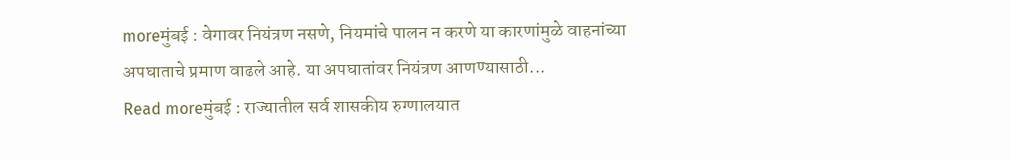moreमुंबई : वेगावर नियंत्रण नसणे, नियमांचे पालन न करणे या कारणांमुळे वाहनांच्या अपघाताचे प्रमाण वाढले आहे. या अपघातांवर नियंत्रण आणण्यासाठी...
Read moreमुंबई : राज्यातील सर्व शासकीय रुग्णालयात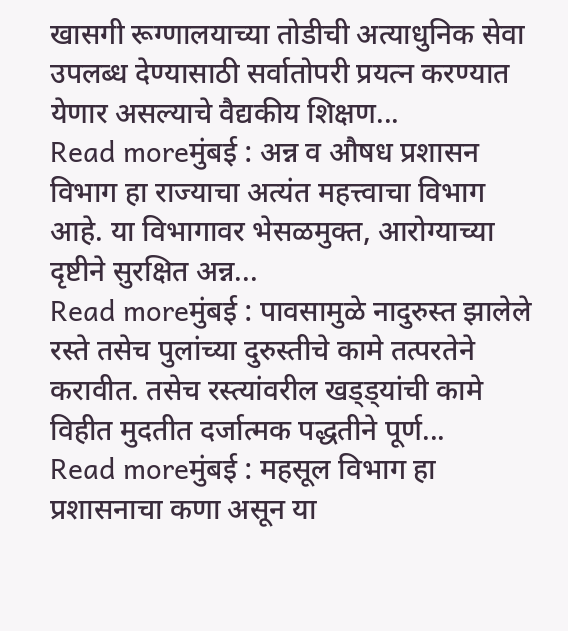खासगी रूग्णालयाच्या तोडीची अत्याधुनिक सेवा उपलब्ध देण्यासाठी सर्वातोपरी प्रयत्न करण्यात येणार असल्याचे वैद्यकीय शिक्षण...
Read moreमुंबई : अन्न व औषध प्रशासन विभाग हा राज्याचा अत्यंत महत्त्वाचा विभाग आहे. या विभागावर भेसळमुक्त, आरोग्याच्या दृष्टीने सुरक्षित अन्न...
Read moreमुंबई : पावसामुळे नादुरुस्त झालेले रस्ते तसेच पुलांच्या दुरुस्तीचे कामे तत्परतेने करावीत. तसेच रस्त्यांवरील खड्ड्यांची कामे विहीत मुदतीत दर्जात्मक पद्धतीने पूर्ण...
Read moreमुंबई : महसूल विभाग हा प्रशासनाचा कणा असून या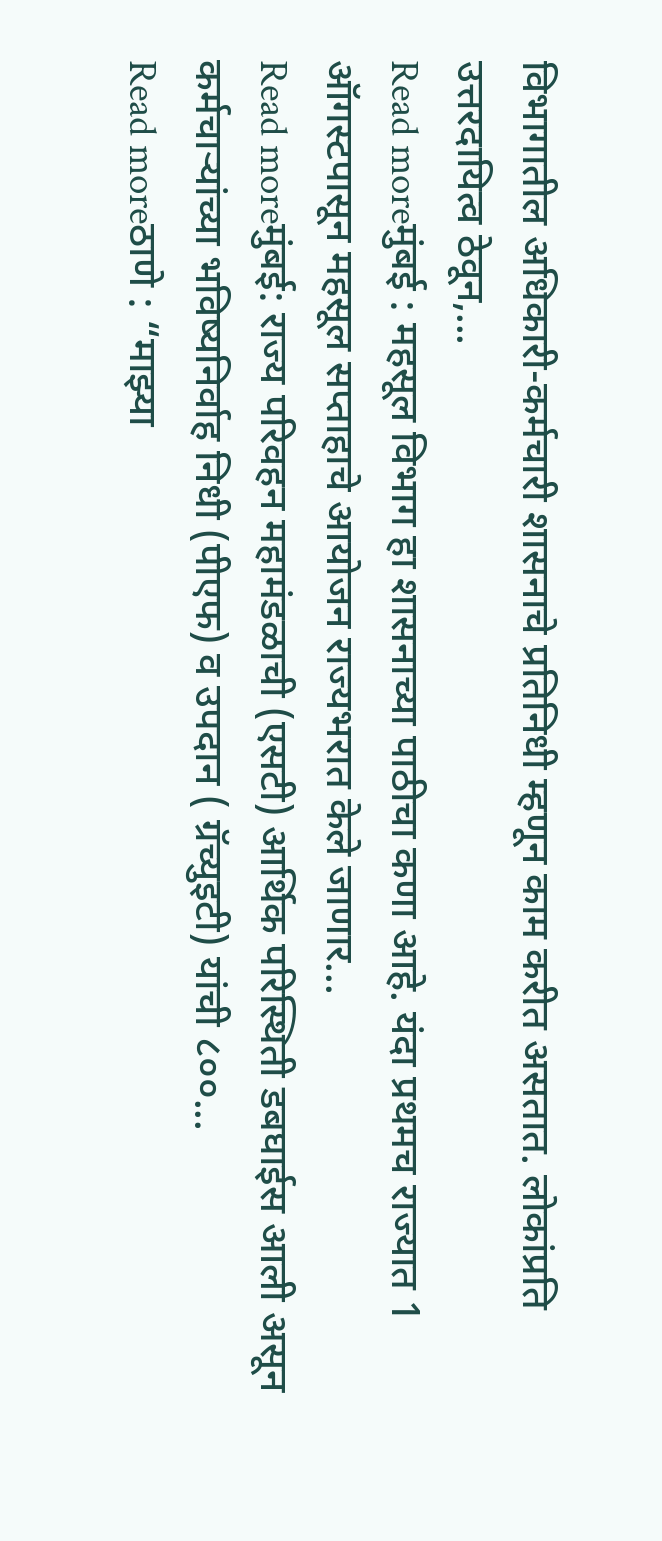विभागातील अधिकारी-कर्मचारी शासनाचे प्रतिनिधी म्हणून काम करीत असतात. लोकांप्रति उत्तरदायित्व ठेवून,...
Read moreमुंबई : महसूल विभाग हा शासनाच्या पाठीचा कणा आहे. यंदा प्रथमच राज्यात 1 ऑगस्टपासून महसूल सप्ताहाचे आयोजन राज्यभरात केले जाणार...
Read moreमुंबई: राज्य परिवहन महामंडळाची (एसटी) आर्थिक परिस्थिती डबघाईस आली असून कर्मचाऱ्यांच्या भविष्यनिर्वाह निधी (पीएफ) व उपदान ( ग्रॅच्युइटी) यांची ८००...
Read moreठाणे : “माझ्या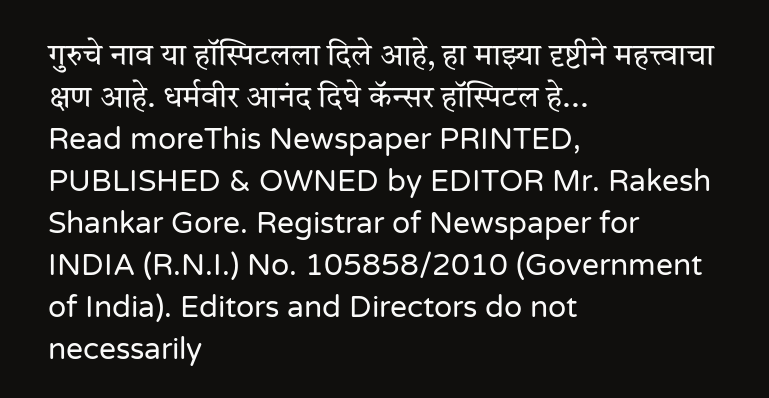गुरुचे नाव या हॉस्पिटलला दिले आहे, हा माझ्या दृष्टीने महत्त्वाचा क्षण आहे. धर्मवीर आनंद दिघे कॅन्सर हॉस्पिटल हे...
Read moreThis Newspaper PRINTED, PUBLISHED & OWNED by EDITOR Mr. Rakesh Shankar Gore. Registrar of Newspaper for INDIA (R.N.I.) No. 105858/2010 (Government of India). Editors and Directors do not necessarily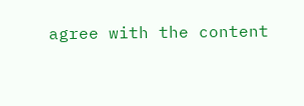agree with the content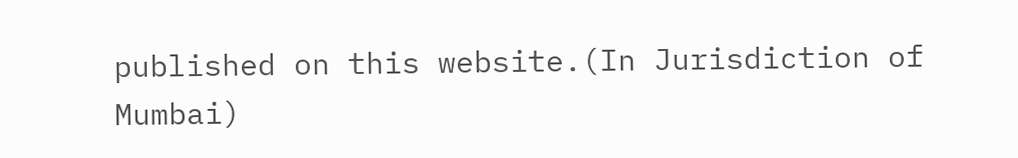published on this website.(In Jurisdiction of Mumbai)